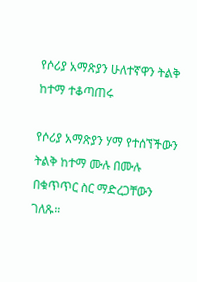የሶሪያ አማጽያን ሁለተኛዋን ትልቅ ከተማ ተቆጣጠሩ

የሶሪያ አማጽያን ሃማ የተሰኘችውን ትልቅ ከተማ ሙሉ በሙሉ በቁጥጥር ስር ማድረጋቸውን ገለጹ።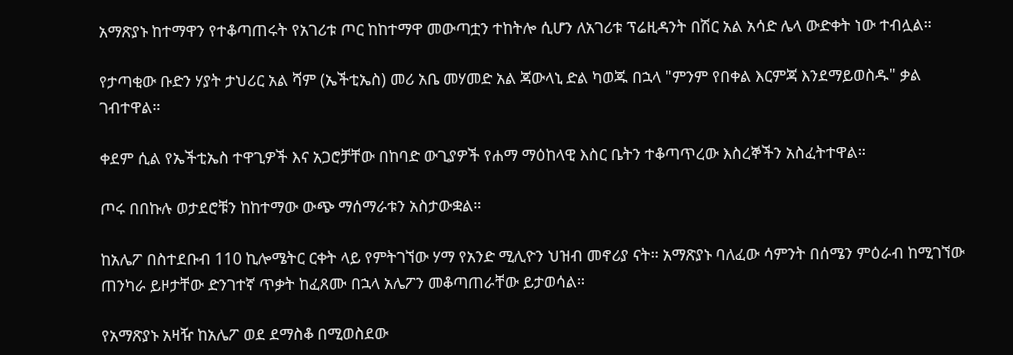አማጽያኑ ከተማዋን የተቆጣጠሩት የአገሪቱ ጦር ከከተማዋ መውጣቷን ተከትሎ ሲሆን ለአገሪቱ ፕሬዚዳንት በሽር አል አሳድ ሌላ ውድቀት ነው ተብሏል።

የታጣቂው ቡድን ሃያት ታህሪር አል ሻም (ኤችቲኤስ) መሪ አቤ መሃመድ አል ጃውላኒ ድል ካወጁ በኋላ "ምንም የበቀል እርምጃ እንደማይወስዱ" ቃል ገብተዋል።

ቀደም ሲል የኤችቲኤስ ተዋጊዎች እና አጋሮቻቸው በከባድ ውጊያዎች የሐማ ማዕከላዊ እስር ቤትን ተቆጣጥረው እስረኞችን አስፈትተዋል።

ጦሩ በበኩሉ ወታደሮቹን ከከተማው ውጭ ማሰማራቱን አስታውቋል።

ከአሌፖ በስተደቡብ 110 ኪሎሜትር ርቀት ላይ የምትገኘው ሃማ የአንድ ሚሊዮን ህዝብ መኖሪያ ናት። አማጽያኑ ባለፈው ሳምንት በሰሜን ምዕራብ ከሚገኘው ጠንካራ ይዞታቸው ድንገተኛ ጥቃት ከፈጸሙ በኋላ አሌፖን መቆጣጠራቸው ይታወሳል።

የአማጽያኑ አዛዥ ከአሌፖ ወደ ደማስቆ በሚወስደው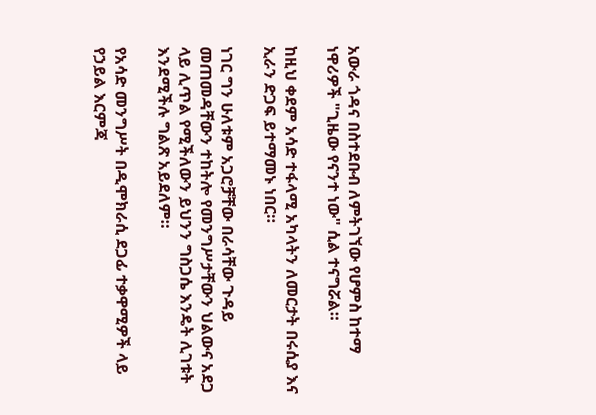አውራ ጎዳና በስተደቡብ ለምትገኘው የሆምስ ከተማ ነዋሪዎች "ጊዜው የናንተ ነው" ሲል ተናግሯል።

ከዚህ ቀደም አሳድ ተፋላሚ አካላትን ለመርታት በሩሲያ እና ኢራን ድጋፍ ይተማመኑ ነበር።

ነገር ግን ሁለቱም አጋሮቻቸው በራሳቸው ጉዳይ መጠመዳቸውን ተከትሎ የመንግሥታቸውን ህልውና አደጋ ላይ ሊጥል የሚችለውን ይህንን ግስጋሴ እንዴት ሊገቱት እንደሚችሉ ግልጽ አይደለም።

የአሳድ መንግሥት በዲሞክራሲ ደጋፊ ተቃዋሚዎች ላይ የኃይል እርምጃ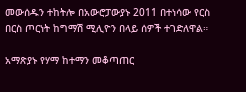መውሰዱን ተከትሎ በአውሮፓውያኑ 2011 በተነሳው የርስ በርስ ጦርነት ከግማሽ ሚሊዮን በላይ ሰዎች ተገድለዋል።

አማጽያኑ የሃማ ከተማን መቆጣጠር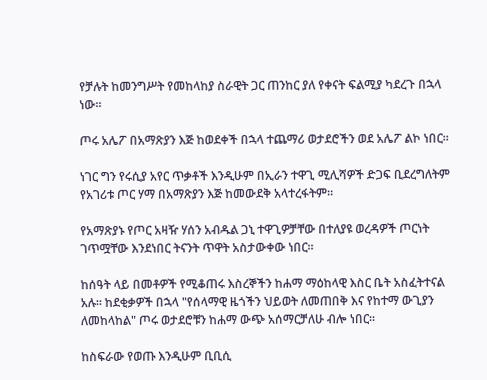የቻሉት ከመንግሥት የመከላከያ ስራዊት ጋር ጠንከር ያለ የቀናት ፍልሚያ ካደረጉ በኋላ ነው።

ጦሩ አሌፖ በአማጽያን እጅ ከወደቀች በኋላ ተጨማሪ ወታደሮችን ወደ አሌፖ ልኮ ነበር።

ነገር ግን የሩሲያ አየር ጥቃቶች እንዲሁም በኢራን ተዋጊ ሚሊሻዎች ድጋፍ ቢደረግለትም የአገሪቱ ጦር ሃማ በአማጽያን እጅ ከመውደቅ አላተረፋትም።

የአማጽያኑ የጦር አዛዥ ሃሰን አብዱል ጋኒ ተዋጊዎቻቸው በተለያዩ ወረዳዎች ጦርነት ገጥሟቸው እንደነበር ትናንት ጥዋት አስታውቀው ነበር።

ከሰዓት ላይ በመቶዎች የሚቆጠሩ እስረኞችን ከሐማ ማዕከላዊ እስር ቤት አስፈትተናል አሉ። ከደቂቃዎች በኋላ "የሰላማዊ ዜጎችን ህይወት ለመጠበቅ እና የከተማ ውጊያን ለመከላከል" ጦሩ ወታደሮቹን ከሐማ ውጭ አሰማርቻለሁ ብሎ ነበር።

ከስፍራው የወጡ እንዲሁም ቢቢሲ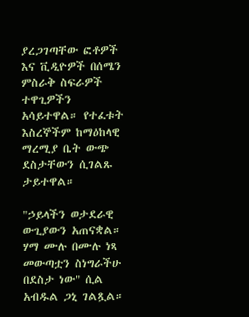ያረጋገጣቸው ፎቶዎች እና ቪዲዮዎች በሰሜን ምስራቅ ስፍራዎች ተዋጊዎችን አሳይተዋል። የተፈቱት እስረኞችም ከማዕከላዊ ማረሚያ ቤት ውጭ ደስታቸውን ሲገልጹ ታይተዋል።

"ኃይላችን ወታደራዊ ውጊያውን አጠናቋል። ሃማ ሙሉ በሙሉ ነጻ መውጣቷን ስነግራችሁ በደስታ ነው" ሲል አብዱል ጋኒ ገልጿል።